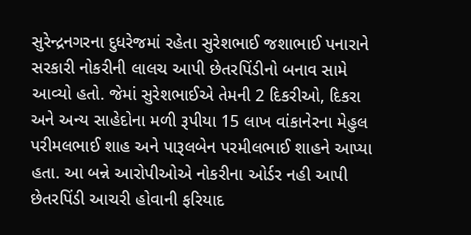સુરેન્દ્રનગરના દુધરેજમાં રહેતા સુરેશભાઈ જશાભાઈ પનારાને સરકારી નોકરીની લાલચ આપી છેતરપિંડીનો બનાવ સામે આવ્યો હતો. જેમાં સુરેશભાઈએ તેમની 2 દિકરીઓ, દિકરા અને અન્ય સાહેદોના મળી રૂપીયા 15 લાખ વાંકાનેરના મેહુલ પરીમલભાઈ શાહ અને પારૂલબેન પરમીલભાઈ શાહને આપ્યા હતા. આ બન્ને આરોપીઓએ નોકરીના ઓર્ડર નહી આપી છેતરપિંડી આચરી હોવાની ફરિયાદ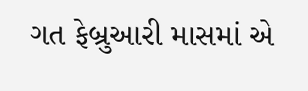ગત ફેબ્રુઆરી માસમાં એ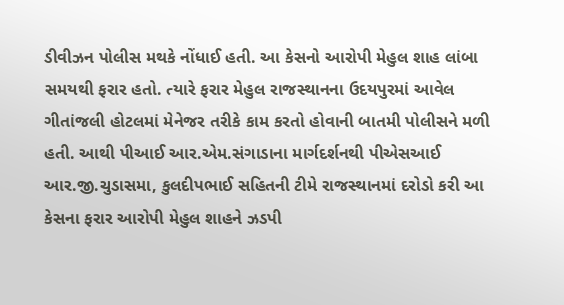ડીવીઝન પોલીસ મથકે નોંધાઈ હતી. આ કેસનો આરોપી મેહુલ શાહ લાંબા સમયથી ફરાર હતો. ત્યારે ફરાર મેહુલ રાજસ્થાનના ઉદયપુરમાં આવેલ ગીતાંજલી હોટલમાં મેનેજર તરીકે કામ કરતો હોવાની બાતમી પોલીસને મળી હતી. આથી પીઆઈ આર.એમ.સંગાડાના માર્ગદર્શનથી પીએસઆઈ આર.જી.ચુડાસમા, કુલદીપભાઈ સહિતની ટીમે રાજસ્થાનમાં દરોડો કરી આ કેસના ફરાર આરોપી મેહુલ શાહને ઝડપી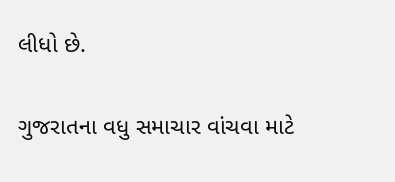લીધો છે.

ગુજરાતના વધુ સમાચાર વાંચવા માટે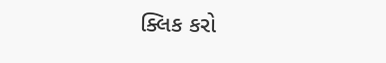ક્લિક કરો